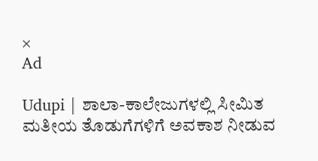×
Ad

Udupi | ಶಾಲಾ-ಕಾಲೇಜುಗಳಲ್ಲಿ ಸೀಮಿತ ಮತೀಯ ತೊಡುಗೆಗಳಿಗೆ ಅವಕಾಶ ನೀಡುವ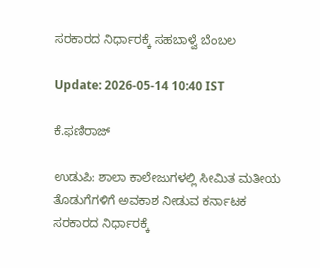ಸರಕಾರದ ನಿರ್ಧಾರಕ್ಕೆ ಸಹಬಾಳ್ವೆ ಬೆಂಬಲ

Update: 2026-05-14 10:40 IST

ಕೆ.ಫಣಿರಾಜ್

ಉಡುಪಿ: ಶಾಲಾ ಕಾಲೇಜುಗಳಲ್ಲಿ ಸೀಮಿತ ಮತೀಯ ತೊಡುಗೆಗಳಿಗೆ ಅವಕಾಶ ನೀಡುವ ಕರ್ನಾಟಕ ಸರಕಾರದ ನಿರ್ಧಾರಕ್ಕೆ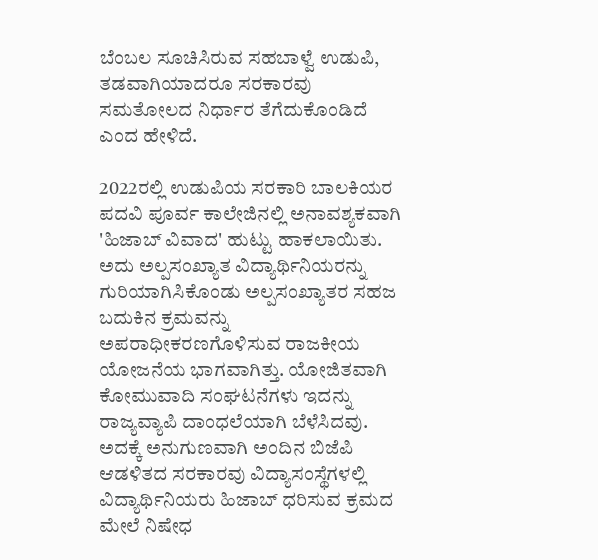ಬೆಂಬಲ ಸೂಚಿಸಿರುವ ಸಹಬಾಳ್ವೆ ಉಡುಪಿ, ತಡವಾಗಿಯಾದರೂ ಸರಕಾರವು ಸಮತೋಲದ ನಿರ್ಧಾರ ತೆಗೆದುಕೊಂಡಿದೆ ಎಂದ ಹೇಳಿದೆ.

2022ರಲ್ಲಿ ಉಡುಪಿಯ ಸರಕಾರಿ ಬಾಲಕಿಯರ ಪದವಿ ಪೂರ್ವ ಕಾಲೇಜಿನಲ್ಲಿ ಅನಾವಶ್ಯಕವಾಗಿ 'ಹಿಜಾಬ್ ವಿವಾದ' ಹುಟ್ಟು ಹಾಕಲಾಯಿತು. ಅದು ಅಲ್ಪಸಂಖ್ಯಾತ ವಿದ್ಯಾರ್ಥಿನಿಯರನ್ನು ಗುರಿಯಾಗಿಸಿಕೊಂಡು ಅಲ್ಪಸಂಖ್ಯಾತರ ಸಹಜ ಬದುಕಿನ ಕ್ರಮವನ್ನು ಅಪರಾಧೀಕರಣಗೊಳಿಸುವ ರಾಜಕೀಯ ಯೋಜನೆಯ ಭಾಗವಾಗಿತ್ತು. ಯೋಜಿತವಾಗಿ ಕೋಮುವಾದಿ ಸಂಘಟನೆಗಳು ಇದನ್ನು ರಾಜ್ಯವ್ಯಾಪಿ ದಾಂಧಲೆಯಾಗಿ ಬೆಳೆಸಿದವು. ಅದಕ್ಕೆ ಅನುಗುಣವಾಗಿ ಅಂದಿನ ಬಿಜೆಪಿ ಆಡಳಿತದ ಸರಕಾರವು ವಿದ್ಯಾಸಂಸ್ಥೆಗಳಲ್ಲಿ ವಿದ್ಯಾರ್ಥಿನಿಯರು ಹಿಜಾಬ್ ಧರಿಸುವ ಕ್ರಮದ ಮೇಲೆ ನಿಷೇಧ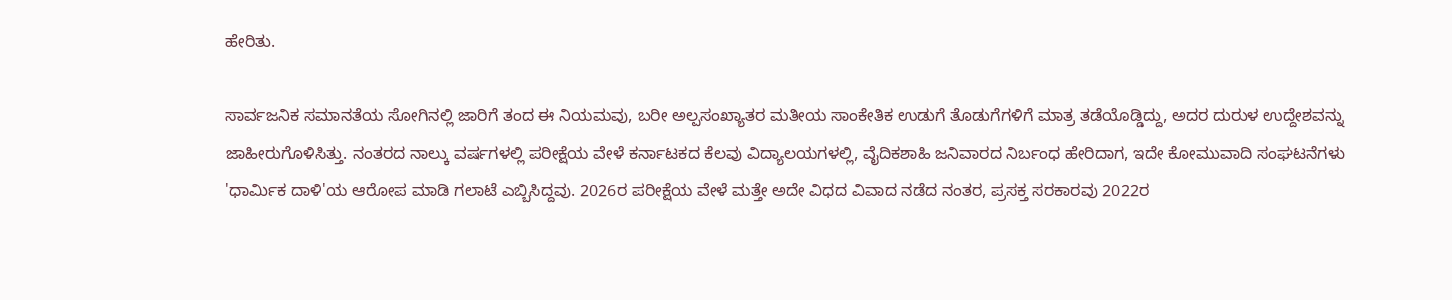ಹೇರಿತು.

ಸಾರ್ವಜನಿಕ ಸಮಾನತೆಯ ಸೋಗಿನಲ್ಲಿ ಜಾರಿಗೆ ತಂದ ಈ ನಿಯಮವು, ಬರೀ ಅಲ್ಪಸಂಖ್ಯಾತರ ಮತೀಯ ಸಾಂಕೇತಿಕ ಉಡುಗೆ ತೊಡುಗೆಗಳಿಗೆ ಮಾತ್ರ ತಡೆಯೊಡ್ಡಿದ್ದು, ಅದರ ದುರುಳ ಉದ್ದೇಶವನ್ನು ಜಾಹೀರುಗೊಳಿಸಿತ್ತು. ನಂತರದ ನಾಲ್ಕು ವರ್ಷಗಳಲ್ಲಿ ಪರೀಕ್ಷೆಯ ವೇಳೆ ಕರ್ನಾಟಕದ ಕೆಲವು ವಿದ್ಯಾಲಯಗಳಲ್ಲಿ, ವೈದಿಕಶಾಹಿ ಜನಿವಾರದ ನಿರ್ಬಂಧ ಹೇರಿದಾಗ, ಇದೇ ಕೋಮುವಾದಿ ಸಂಘಟನೆಗಳು 'ಧಾರ್ಮಿಕ ದಾಳಿ'ಯ ಆರೋಪ ಮಾಡಿ ಗಲಾಟೆ ಎಬ್ಬಿಸಿದ್ದವು. 2026ರ ಪರೀಕ್ಷೆಯ ವೇಳೆ ಮತ್ತೇ ಅದೇ ವಿಧದ ವಿವಾದ ನಡೆದ ನಂತರ, ಪ್ರಸಕ್ತ ಸರಕಾರವು 2022ರ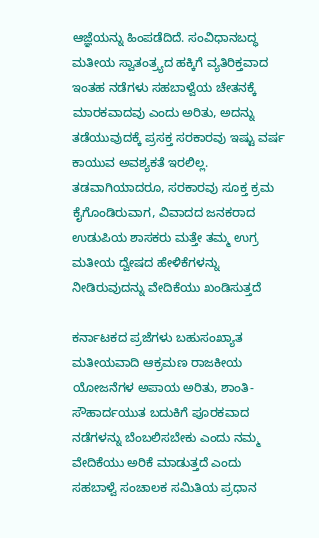ಆಜ್ಞೆಯನ್ನು ಹಿಂಪಡೆದಿದೆ. ಸಂವಿಧಾನಬದ್ಧ ಮತೀಯ ಸ್ವಾತಂತ್ರ್ಯದ ಹಕ್ಕಿಗೆ ವ್ಯತಿರಿಕ್ತವಾದ ಇಂತಹ ನಡೆಗಳು ಸಹಬಾಳ್ವೆಯ ಚೇತನಕ್ಕೆ ಮಾರಕವಾದವು ಎಂದು ಅರಿತು, ಅದನ್ನು ತಡೆಯುವುದಕ್ಕೆ ಪ್ರಸಕ್ತ ಸರಕಾರವು ಇಷ್ಟು ವರ್ಷ ಕಾಯುವ ಅವಶ್ಯಕತೆ ಇರಲಿಲ್ಲ. ತಡವಾಗಿಯಾದರೂ, ಸರಕಾರವು ಸೂಕ್ತ ಕ್ರಮ ಕೈಗೊಂಡಿರುವಾಗ, ವಿವಾದದ ಜನಕರಾದ ಉಡುಪಿಯ ಶಾಸಕರು ಮತ್ತೇ ತಮ್ಮ ಉಗ್ರ ಮತೀಯ ದ್ವೇಷದ ಹೇಳಿಕೆಗಳನ್ನು ನೀಡಿರುವುದನ್ನು ವೇದಿಕೆಯು ಖಂಡಿಸುತ್ತದೆ

ಕರ್ನಾಟಕದ ಪ್ರಜೆಗಳು ಬಹುಸಂಖ್ಯಾತ ಮತೀಯವಾದಿ ಆಕ್ರಮಣ ರಾಜಕೀಯ ಯೋಜನೆಗಳ ಅಪಾಯ ಅರಿತು, ಶಾಂತಿ- ಸೌಹಾರ್ದಯುತ ಬದುಕಿಗೆ ಪೂರಕವಾದ ನಡೆಗಳನ್ನು ಬೆಂಬಲಿಸಬೇಕು ಎಂದು ನಮ್ಮ ವೇದಿಕೆಯು ಅರಿಕೆ ಮಾಡುತ್ತದೆ ಎಂದು ಸಹಬಾಳ್ವೆ ಸಂಚಾಲಕ ಸಮಿತಿಯ ಪ್ರಧಾನ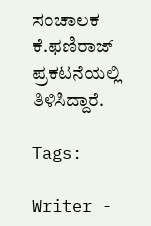ಸಂಚಾಲಕ ಕೆ.ಫಣಿರಾಜ್ ಪ್ರಕಟನೆಯಲ್ಲಿ ತಿಳಿಸಿದ್ದಾರೆ.

Tags:

Writer -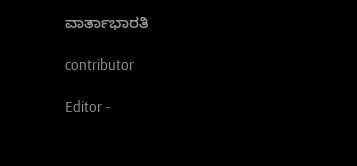ವಾರ್ತಾಭಾರತಿ

contributor

Editor -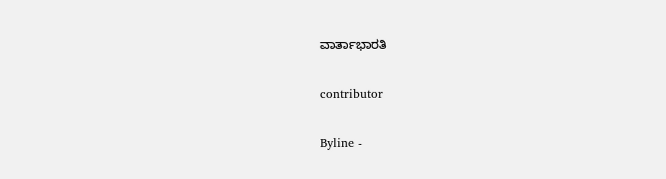ವಾರ್ತಾಭಾರತಿ

contributor

Byline -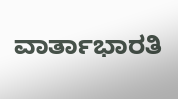ವಾರ್ತಾಭಾರತಿ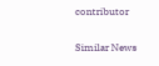contributor

Similar News